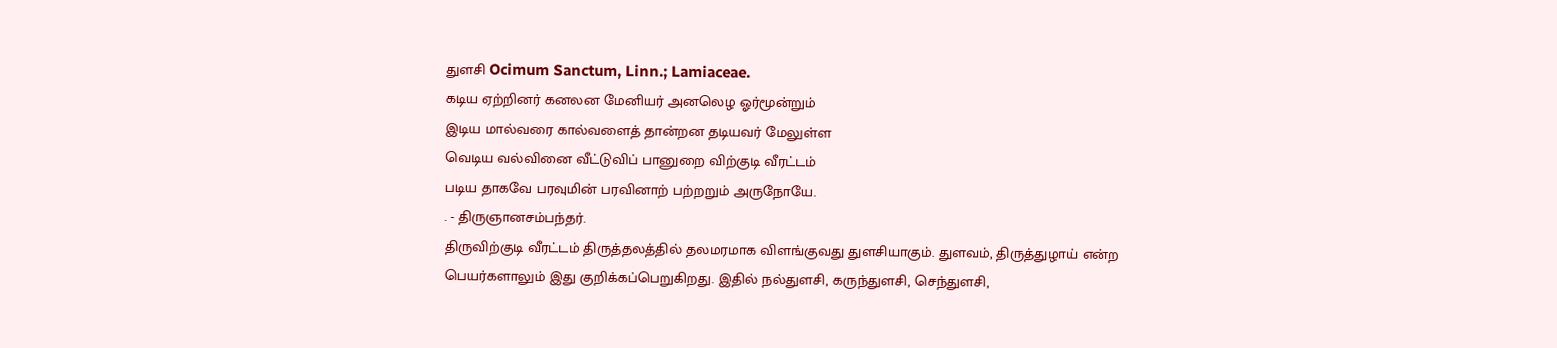துளசி Ocimum Sanctum, Linn.; Lamiaceae.
கடிய ஏற்றினர் கனலன மேனியர் அனலெழ ஓர்மூன்றும்
இடிய மால்வரை கால்வளைத் தான்றன தடியவர் மேலுள்ள
வெடிய வல்வினை வீட்டுவிப் பானுறை விற்குடி வீரட்டம்
படிய தாகவே பரவுமின் பரவினாற் பற்றறும் அருநோயே.
. - திருஞானசம்பந்தர்.
திருவிற்குடி வீரட்டம் திருத்தலத்தில் தலமரமாக விளங்குவது துளசியாகும். துளவம், திருத்துழாய் என்ற பெயர்களாலும் இது குறிக்கப்பெறுகிறது. இதில் நல்துளசி, கருந்துளசி, செந்துளசி,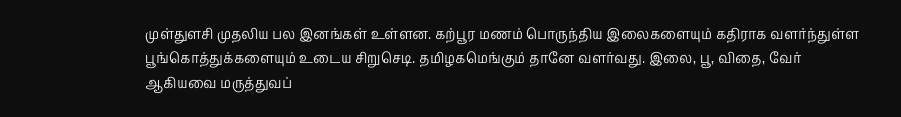முள்துளசி முதலிய பல இனங்கள் உள்ளன. கற்பூர மணம் பொருந்திய இலைகளையும் கதிராக வளர்ந்துள்ள பூங்கொத்துக்களையும் உடைய சிறுசெடி. தமிழகமெங்கும் தானே வளர்வது. இலை, பூ, விதை, வேர் ஆகியவை மருத்துவப்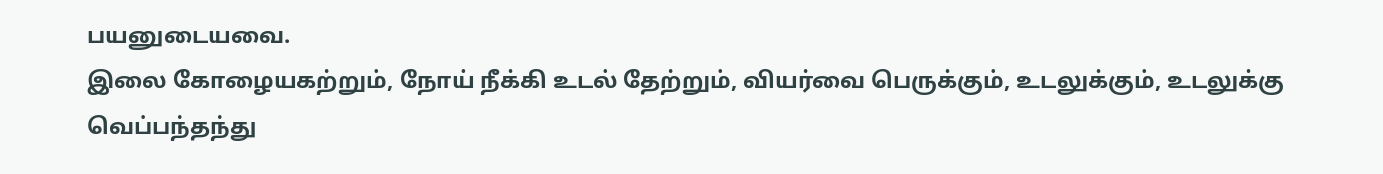பயனுடையவை.
இலை கோழையகற்றும், நோய் நீக்கி உடல் தேற்றும், வியர்வை பெருக்கும், உடலுக்கும், உடலுக்கு வெப்பந்தந்து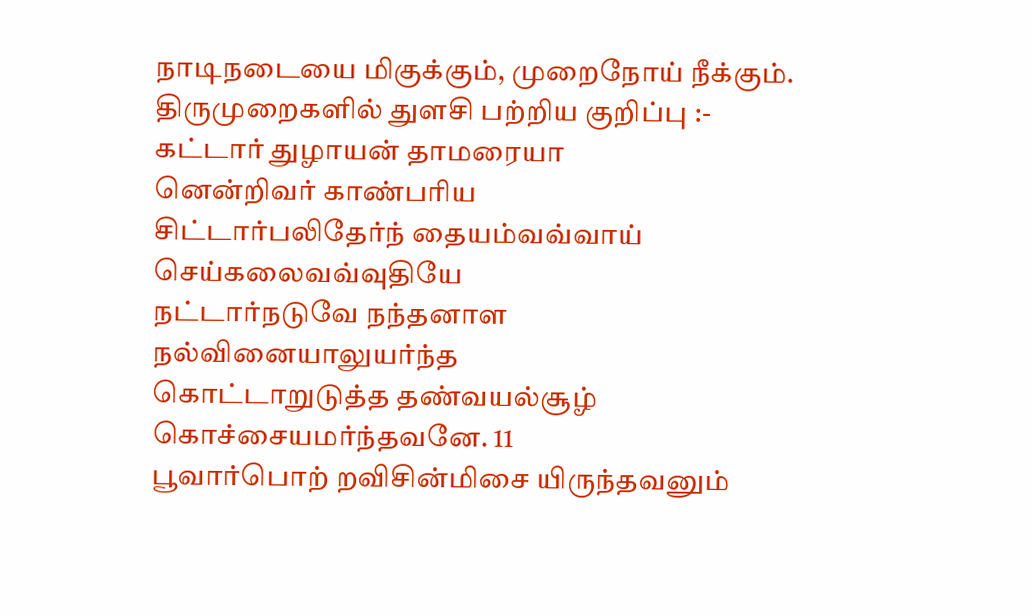நாடிநடையை மிகுக்கும், முறைநோய் நீக்கும்.
திருமுறைகளில் துளசி பற்றிய குறிப்பு :-
கட்டார் துழாயன் தாமரையா
னென்றிவர் காண்பரிய
சிட்டார்பலிதேர்ந் தையம்வவ்வாய்
செய்கலைவவ்வுதியே
நட்டார்நடுவே நந்தனாள
நல்வினையாலுயர்ந்த
கொட்டாறுடுத்த தண்வயல்சூழ்
கொச்சையமர்ந்தவனே. 11
பூவார்பொற் றவிசின்மிசை யிருந்தவனும்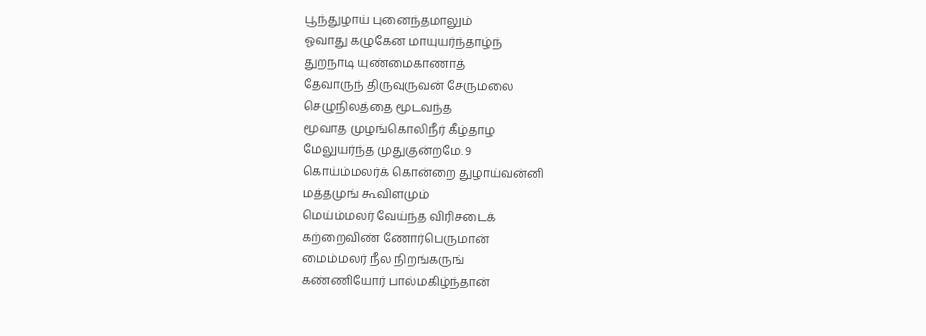பூந்துழாய் புனைந்தமாலும்
ஓவாது கழுகேன மாயுயர்ந்தாழ்ந்
துறநாடி யுண்மைகாணாத்
தேவாருந் திருவுருவன் சேருமலை
செழுநிலத்தை மூடவந்த
மூவாத முழங்கொலிநீர் கீழ்தாழ
மேலுயர்ந்த முதுகுன்றமே. 9
கொய்ம்மலர்க் கொன்றை துழாய்வன்னி
மத்தமுங் கூவிளமும்
மெய்ம்மலர் வேய்ந்த விரிசடைக்
கற்றைவிண் ணோர்பெருமான்
மைம்மலர் நீல நிறங்கருங்
கண்ணியோர் பால்மகிழ்ந்தான்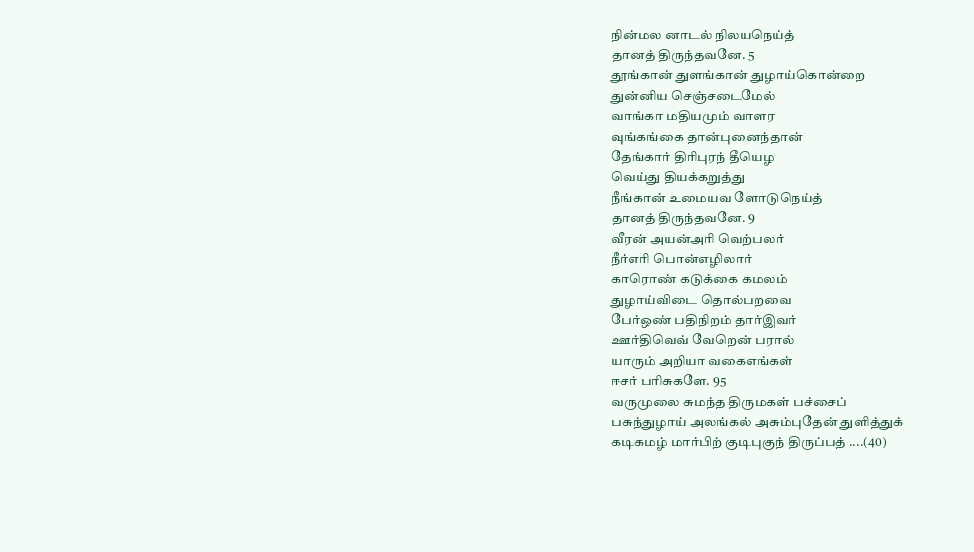நின்மல னாடல் நிலயநெய்த்
தானத் திருந்தவனே. 5
தூங்கான் துளங்கான் துழாய்கொன்றை
துன்னிய செஞ்சடைமேல்
வாங்கா மதியமும் வாளர
வுங்கங்கை தான்புனைந்தான்
தேங்கார் திரிபுரந் தீயெழ
வெய்து தியக்கறுத்து
நீங்கான் உமையவ ளோடுநெய்த்
தானத் திருந்தவனே. 9
வீரன் அயன்அரி வெற்பலர்
நீர்எரி பொன்எழிலார்
காரொண் கடுக்கை கமலம்
துழாய்விடை தொல்பறவை
பேர்ஒண் பதிநிறம் தார்இவர்
ஊர்திவெவ் வேறென் பரால்
யாரும் அறியா வகைஎங்கள்
ஈசர் பரிசுகளே. 95
வருமுலை சுமந்த திருமகள் பச்சைப்
பசுந்துழாய் அலங்கல் அசும்புதேன் துளித்துக்
கடிகமழ் மார்பிற் குடிபுகுந் திருப்பத் ....(40)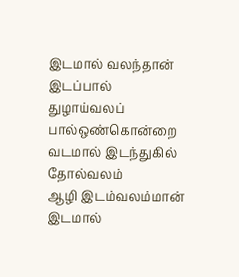இடமால் வலந்தான் இடப்பால்
துழாய்வலப் பால்ஒண்கொன்றை
வடமால் இடந்துகில் தோல்வலம்
ஆழி இடம்வலம்மான்
இடமால்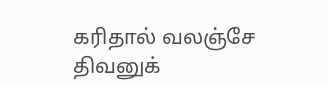கரிதால் வலஞ்சே
திவனுக்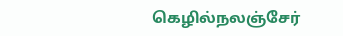கெழில்நலஞ்சேர்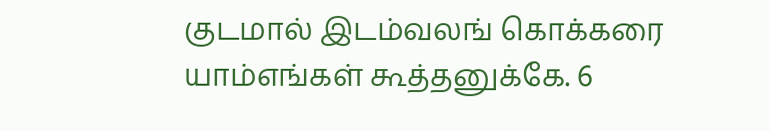குடமால் இடம்வலங் கொக்கரை
யாம்எங்கள் கூத்தனுக்கே. 6